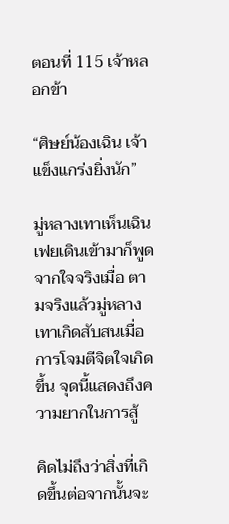ตอนที่ 115 เจ้าหลอกข้า

“ศิษย์น้องเฉิน เจ้าแข็งแกร่งยิ่งนัก”

มู่หลางเทาเห็นเฉินเฟยเดินเข้ามาก็พูดจากใจจริงเมื่อ ตามจริงแล้วมู่หลางเทาเกิดสับสนเมื่อการโจมตีจิตใจเกิดขึ้น จุดนี้แสดงถึงความยากในการสู้

คิดไม่ถึงว่าสิ่งที่เกิดขึ้นต่อจากนั้นจะ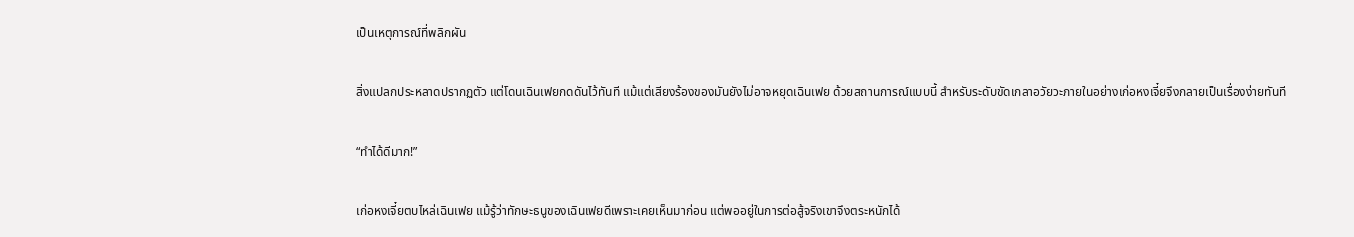เป็นเหตุการณ์ที่พลิกผัน

สิ่งแปลกประหลาดปรากฏตัว แต่โดนเฉินเฟยกดดันไว้ทันที แม้แต่เสียงร้องของมันยังไม่อาจหยุดเฉินเฟย ด้วยสถานการณ์แบบนี้ สำหรับระดับขัดเกลาอวัยวะภายในอย่างเก่อหงเจี๋ยจึงกลายเป็นเรื่องง่ายทันที

“ทำได้ดีมาก!”

เก่อหงเจี๋ยตบไหล่เฉินเฟย แม้รู้ว่าทักษะธนูของเฉินเฟยดีเพราะเคยเห็นมาก่อน แต่พออยู่ในการต่อสู้จริงเขาจึงตระหนักได้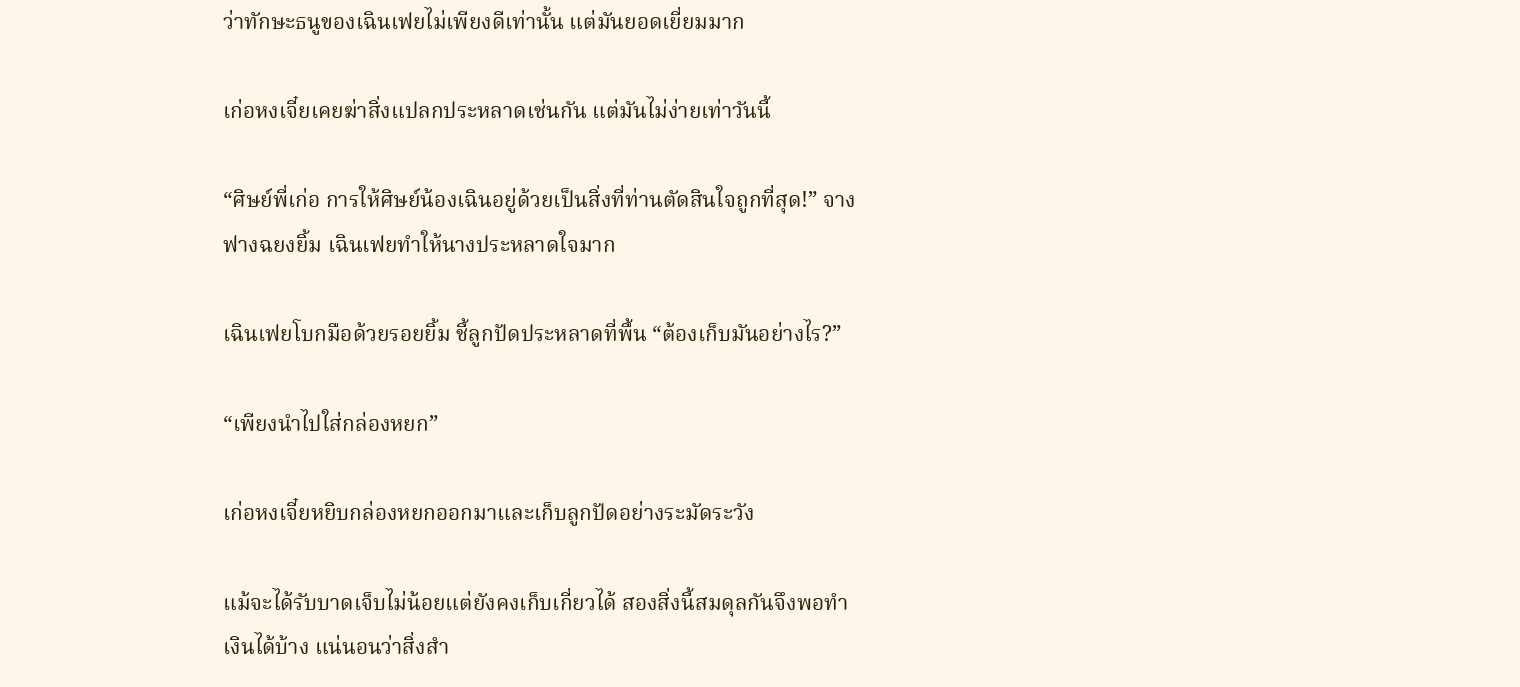ว่าทักษะธนูของเฉินเฟยไม่เพียงดีเท่านั้น แต่มันยอดเยี่ยมมาก

เก่อหงเจี๋ยเคยฆ่าสิ่งแปลกประหลาดเช่นกัน แต่มันไม่ง่ายเท่าวันนี้

“ศิษย์พี่เก่อ การให้ศิษย์น้องเฉินอยู่ด้วยเป็นสิ่งที่ท่านตัดสินใจถูกที่สุด!” จางฟางฉยงยิ้ม เฉินเฟยทำให้นางประหลาดใจมาก

เฉินเฟยโบกมือด้วยรอยยิ้ม ชี้ลูกปัดประหลาดที่พื้น “ต้องเก็บมันอย่างไร?”

“เพียงนำไปใส่กล่องหยก”

เก่อหงเจี๋ยหยิบกล่องหยกออกมาและเก็บลูกปัดอย่างระมัดระวัง

แม้จะได้รับบาดเจ็บไม่น้อยแต่ยังคงเก็บเกี่ยวได้ สองสิ่งนี้สมดุลกันจึงพอทำเงินได้บ้าง แน่นอนว่าสิ่งสำ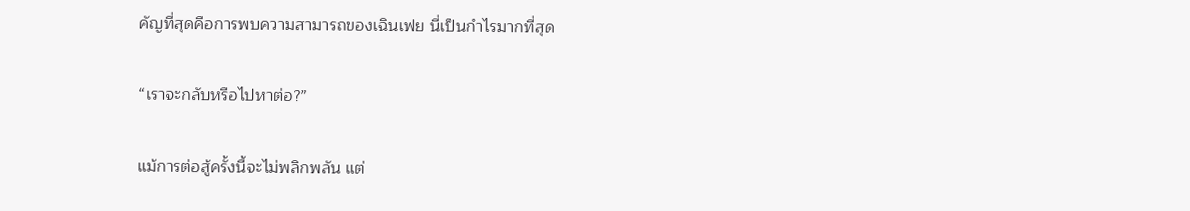คัญที่สุดคือการพบความสามารถของเฉินเฟย นี่เป็นกำไรมากที่สุด

“เราจะกลับหรือไปหาต่อ?”

แม้การต่อสู้ครั้งนี้จะไม่พลิกพลัน แต่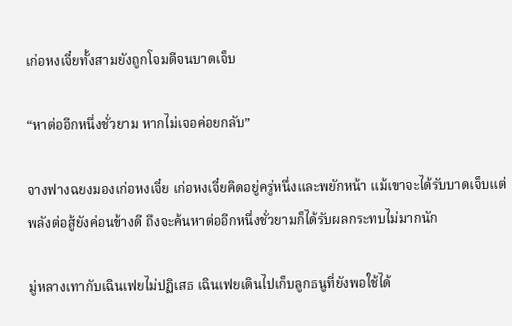เก่อหงเจี๋ยทั้งสามยังถูกโจมตีจนบาดเจ็บ

“หาต่ออีกหนึ่งชั่วยาม หากไม่เจอค่อยกลับ”

จางฟางฉยงมองเก่อหงเจี๋ย เก่อหงเจี๋ยคิดอยู่ครู่หนึ่งและพยักหน้า แม้เขาจะได้รับบาดเจ็บแต่พลังต่อสู้ยังค่อนข้างดี ถึงจะค้นหาต่ออีกหนึ่งชั่วยามก็ได้รับผลกระทบไม่มากนัก

มู่หลางเทากับเฉินเฟยไม่ปฏิเสธ เฉินเฟยเดินไปเก็บลูกธนูที่ยังพอใช้ได้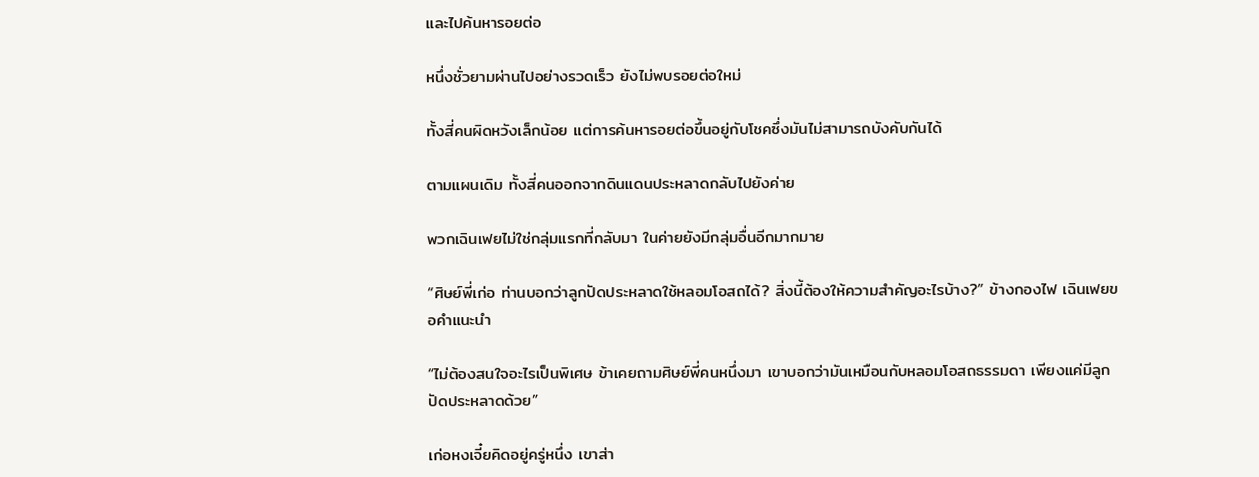และไปค้นหารอยต่อ

หนึ่งชั่วยามผ่านไปอย่างรวดเร็ว ยังไม่พบรอยต่อใหม่

ทั้งสี่คนผิดหวังเล็กน้อย แต่การค้นหารอยต่อขึ้นอยู่กับโชคซึ่งมันไม่สามารถบังคับกันได้

ตามแผนเดิม ทั้งสี่คนออกจากดินแดนประหลาดกลับไปยังค่าย

พวกเฉินเฟยไม่ใช่กลุ่มแรกที่กลับมา ในค่ายยังมีกลุ่มอื่นอีกมากมาย

“ศิษย์พี่เก่อ ท่านบอกว่าลูกปัดประหลาดใช้หลอมโอสถได้? สิ่งนี้ต้องให้ความสำคัญอะไรบ้าง?” ข้างกองไฟ เฉินเฟยขอคำแนะนำ

“ไม่ต้องสนใจอะไรเป็นพิเศษ ข้าเคยถามศิษย์พี่คนหนึ่งมา เขาบอกว่ามันเหมือนกับหลอมโอสถธรรมดา เพียงแค่มีลูกปัดประหลาดด้วย”

เก่อหงเจี๋ยคิดอยู่ครู่หนึ่ง เขาส่า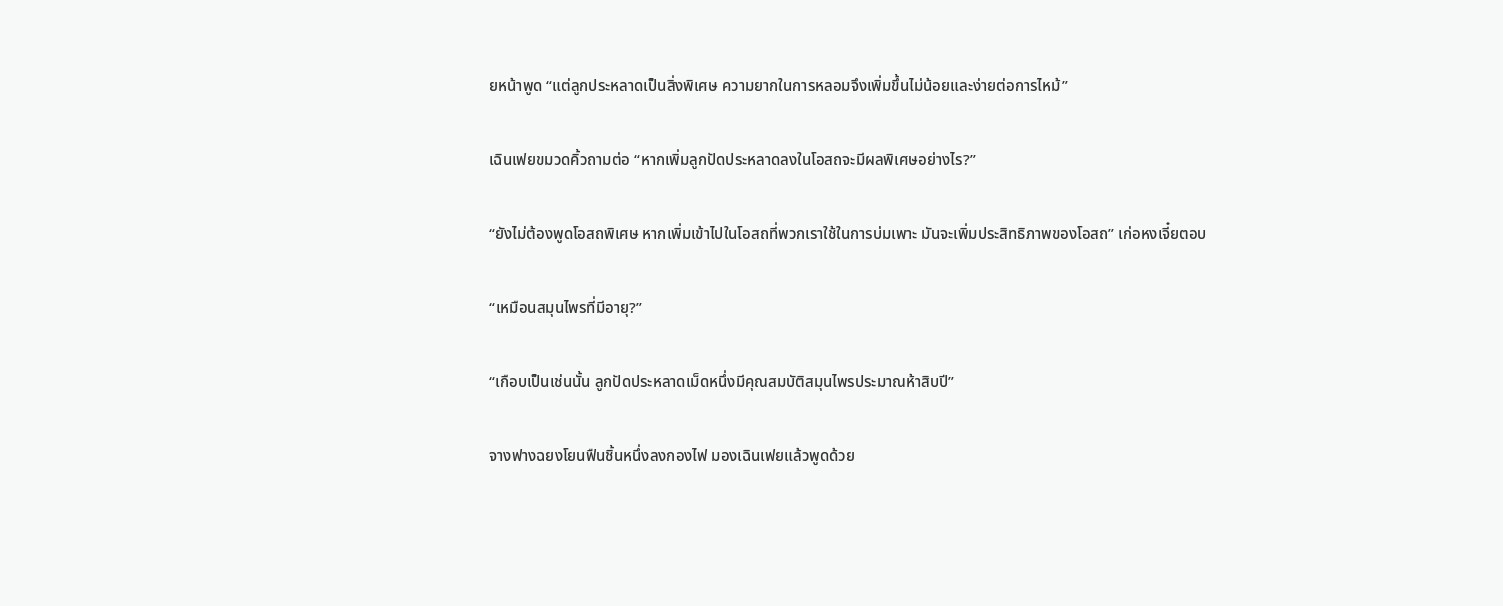ยหน้าพูด “แต่ลูกประหลาดเป็นสิ่งพิเศษ ความยากในการหลอมจึงเพิ่มขึ้นไม่น้อยและง่ายต่อการไหม้”

เฉินเฟยขมวดคิ้วถามต่อ “หากเพิ่มลูกปัดประหลาดลงในโอสถจะมีผลพิเศษอย่างไร?”

“ยังไม่ต้องพูดโอสถพิเศษ หากเพิ่มเข้าไปในโอสถที่พวกเราใช้ในการบ่มเพาะ มันจะเพิ่มประสิทธิภาพของโอสถ” เก่อหงเจี๋ยตอบ

“เหมือนสมุนไพรที่มีอายุ?”

“เกือบเป็นเช่นนั้น ลูกปัดประหลาดเม็ดหนึ่งมีคุณสมบัติสมุนไพรประมาณห้าสิบปี”

จางฟางฉยงโยนฟืนชิ้นหนึ่งลงกองไฟ มองเฉินเฟยแล้วพูดด้วย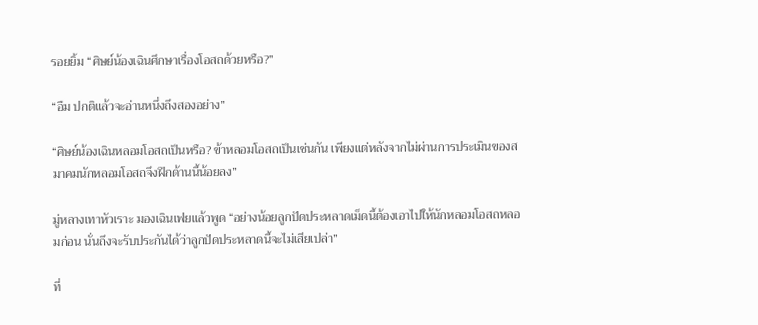รอยยิ้ม “ศิษย์น้องเฉินศึกษาเรื่องโอสถด้วยหรือ?”

“อืม ปกติแล้วจะอ่านหนึ่งถึงสองอย่าง”

“ศิษย์น้องเฉินหลอมโอสถเป็นหรือ? ข้าหลอมโอสถเป็นเช่นกัน เพียงแต่หลังจากไม่ผ่านการประเมินของสมาคมนักหลอมโอสถจึงฝึกด้านนี้น้อยลง”

มู่หลางเทาหัวเราะ มองเฉินเฟยแล้วพูด “อย่างน้อยลูกปัดประหลาดเม็ดนี้ต้องเอาไปให้นักหลอมโอสถหลอมก่อน นั่นถึงจะรับประกันได้ว่าลูกปัดประหลาดนี้จะไม่เสียเปล่า”

ที่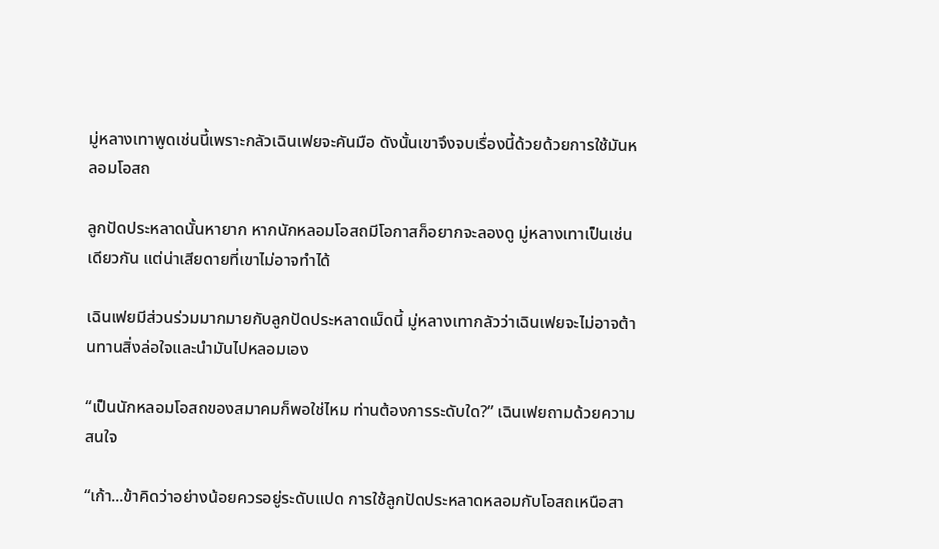มู่หลางเทาพูดเช่นนี้เพราะกลัวเฉินเฟยจะคันมือ ดังนั้นเขาจึงจบเรื่องนี้ด้วยด้วยการใช้มันหลอมโอสถ

ลูกปัดประหลาดนั้นหายาก หากนักหลอมโอสถมีโอกาสก็อยากจะลองดู มู่หลางเทาเป็นเช่นเดียวกัน แต่น่าเสียดายที่เขาไม่อาจทำได้

เฉินเฟยมีส่วนร่วมมากมายกับลูกปัดประหลาดเม็ดนี้ มู่หลางเทากลัวว่าเฉินเฟยจะไม่อาจต้านทานสิ่งล่อใจและนำมันไปหลอมเอง

“เป็นนักหลอมโอสถของสมาคมก็พอใช่ไหม ท่านต้องการระดับใด?” เฉินเฟยถามด้วยความสนใจ

“เก้า...ข้าคิดว่าอย่างน้อยควรอยู่ระดับแปด การใช้ลูกปัดประหลาดหลอมกับโอสถเหนือสา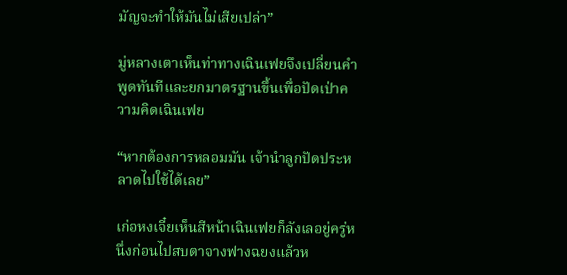มัญจะทำให้มันไม่เสียเปล่า”

มู่หลางเตาเห็นท่าทางเฉินเฟยจึงเปลี่ยนคำพูดทันทีและยกมาตรฐานขึ้นเพื่อปัดเป่าความคิดเฉินเฟย

“หากต้องการหลอมมัน เจ้านำลูกปัดประหลาดไปใช้ได้เลย”

เก่อหงเจี๋ยเห็นสีหน้าเฉินเฟยก็ลังเลอยู่ครู่หนึ่งก่อนไปสบตาจางฟางฉยงแล้วห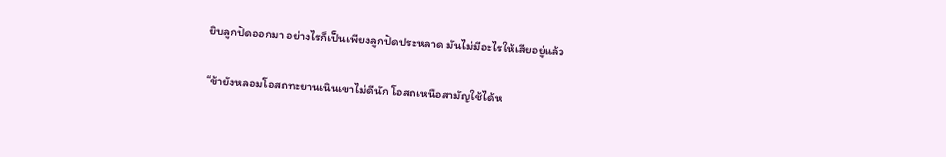ยิบลูกปัดออกมา อย่างไรก็เป็นเพียงลูกปัดประหลาด มันไม่มีอะไรให้เสียอยู่แล้ว

“ข้ายังหลอมโอสถทะยานเนินเขาไม่ดีนัก โอสถเหนือสามัญใช้ได้ห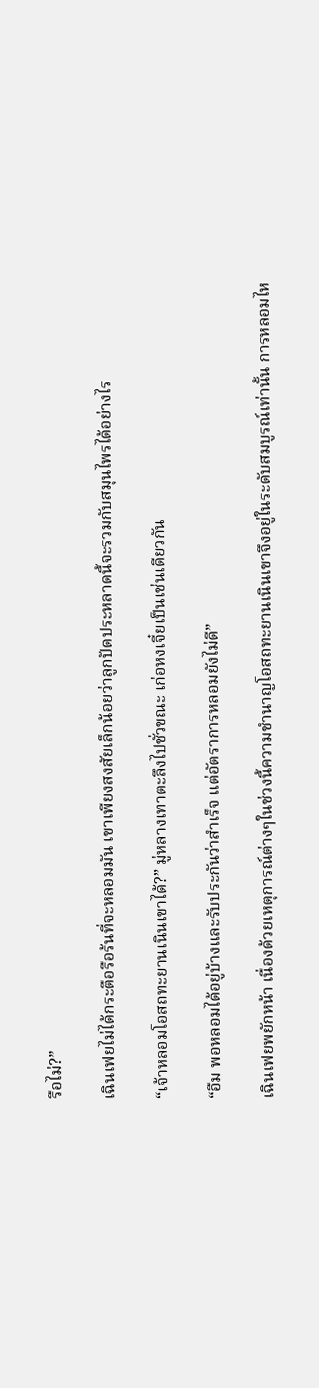รือไม่?”

เฉินเฟยไม่ได้กระตือรือร้นที่จะหลอมมัน เขาเพียงสงสัยเล็กน้อยว่าลูกปัดประหลาดนี้จะรวมกับสมุนไพรได้อย่างไร

“เจ้าหลอมโอสถทะยานเนินเขาได้?” มู่หลางเทาตะลึงไปชั่วขณะ เก่อหงเจี๋ยเป็นเช่นเดียวกัน

“อืม พอหลอมได้อยู่บ้างและรับประกันว่าสำเร็จ แต่อัตราการหลอมยังไม่ดี”

เฉินเฟยพยักหน้า เนื่องด้วยเหตุการณ์ต่างๆในช่วงนี้ความชำนาญโอสถทะยานเนินเขาจึงอยู่ในระดับสมบูรณ์เท่านั้น การหลอมไห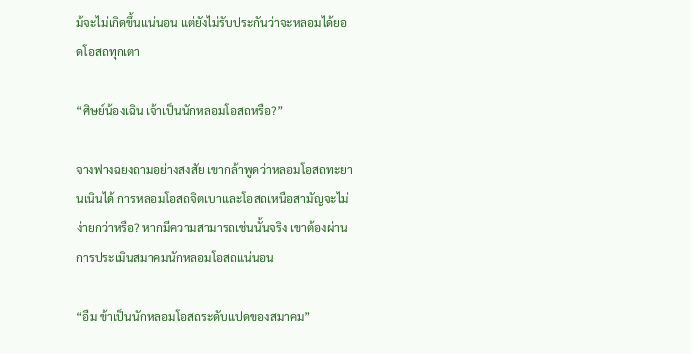ม้จะไม่เกิดขึ้นแน่นอน แต่ยังไม่รับประกันว่าจะหลอมได้ยอดโอสถทุกเตา

“ศิษย์น้องเฉิน เจ้าเป็นนักหลอมโอสถหรือ?”

จางฟางฉยงถามอย่างสงสัย เขากล้าพูดว่าหลอมโอสถทะยานเนินได้ การหลอมโอสถจิตเบาและโอสถเหนือสามัญจะไม่ง่ายกว่าหรือ? หากมีความสามารถเช่นนั้นจริง เขาต้องผ่านการประเมินสมาคมนักหลอมโอสถแน่นอน

“อืม ข้าเป็นนักหลอมโอสถระดับแปดของสมาคม”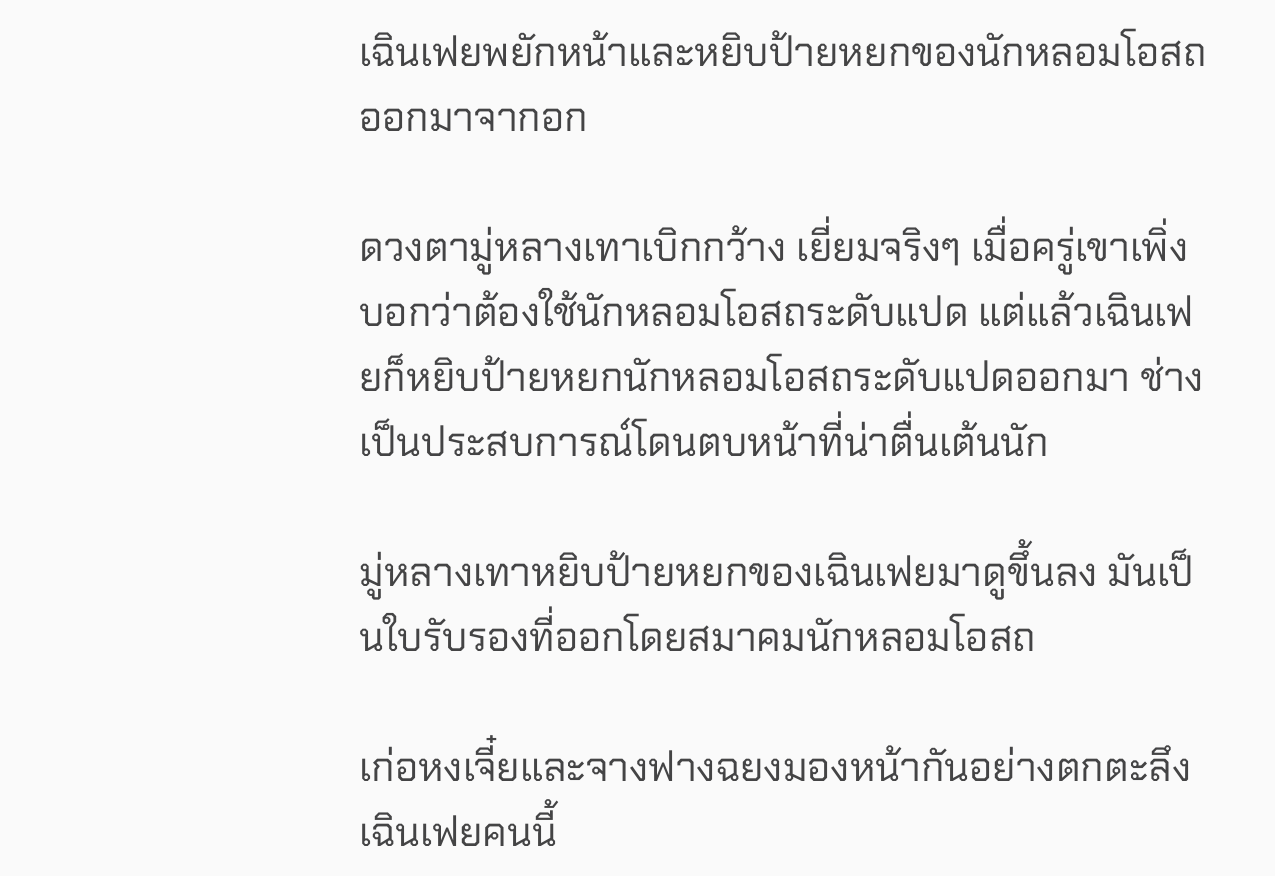เฉินเฟยพยักหน้าและหยิบป้ายหยกของนักหลอมโอสถออกมาจากอก

ดวงตามู่หลางเทาเบิกกว้าง เยี่ยมจริงๆ เมื่อครู่เขาเพิ่งบอกว่าต้องใช้นักหลอมโอสถระดับแปด แต่แล้วเฉินเฟยก็หยิบป้ายหยกนักหลอมโอสถระดับแปดออกมา ช่างเป็นประสบการณ์โดนตบหน้าที่น่าตื่นเต้นนัก

มู่หลางเทาหยิบป้ายหยกของเฉินเฟยมาดูขึ้นลง มันเป็นใบรับรองที่ออกโดยสมาคมนักหลอมโอสถ

เก่อหงเจี๋ยและจางฟางฉยงมองหน้ากันอย่างตกตะลึง เฉินเฟยคนนี้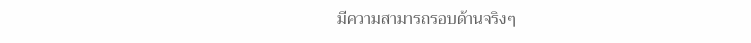มีความสามารถรอบด้านจริงๆ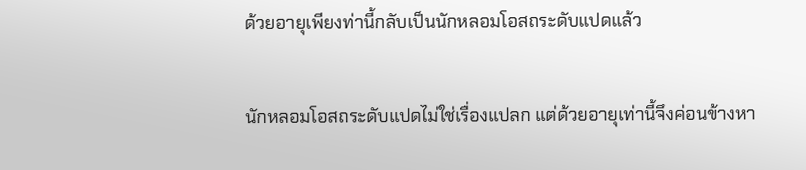ด้วยอายุเพียงท่านี้กลับเป็นนักหลอมโอสถระดับแปดแล้ว

นักหลอมโอสถระดับแปดไม่ใช่เรื่องแปลก แต่ด้วยอายุเท่านี้จึงค่อนข้างหา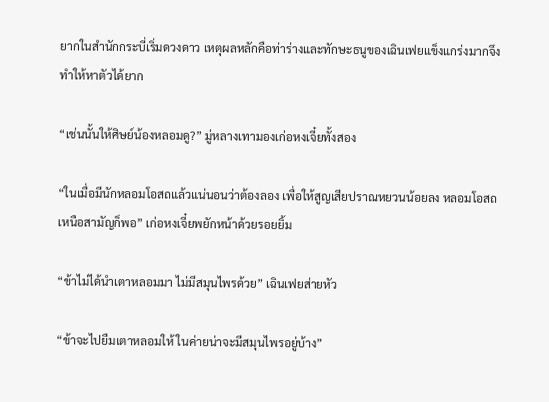ยากในสำนักกระบี่เริ่มดวงดาว เหตุผลหลักคือท่าร่างและทักษะธนูของเฉินเฟยแข็งแกร่งมากจึงทำให้หาตัวได้ยาก

“เช่นนั้นให้ศิษย์น้องหลอมดู?” มู่หลางเทามองเก่อหงเจี๋ยทั้งสอง

“ในเมื่อมีนักหลอมโอสถแล้วแน่นอนว่าต้องลอง เพื่อให้สูญเสียปราณหยวนน้อยลง หลอมโอสถเหนือสามัญก็พอ” เก่อหงเจี๋ยพยักหน้าด้วยรอยยิ้ม

“ข้าไม่ได้นำเตาหลอมมา ไม่มีสมุนไพรด้วย” เฉินเฟยส่ายหัว

“ข้าจะไปยืมเตาหลอมให้ ในค่ายน่าจะมีสมุนไพรอยู่บ้าง”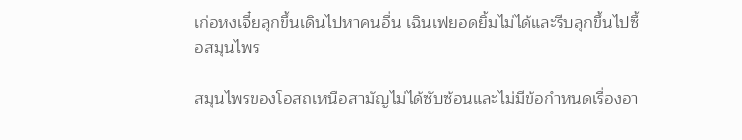เก่อหงเจี๋ยลุกขึ้นเดินไปหาคนอื่น เฉินเฟยอดยิ้มไม่ได้และรีบลุกขึ้นไปซื้อสมุนไพร

สมุนไพรของโอสถเหนือสามัญไม่ได้ซับซ้อนและไม่มีข้อกำหนดเรื่องอา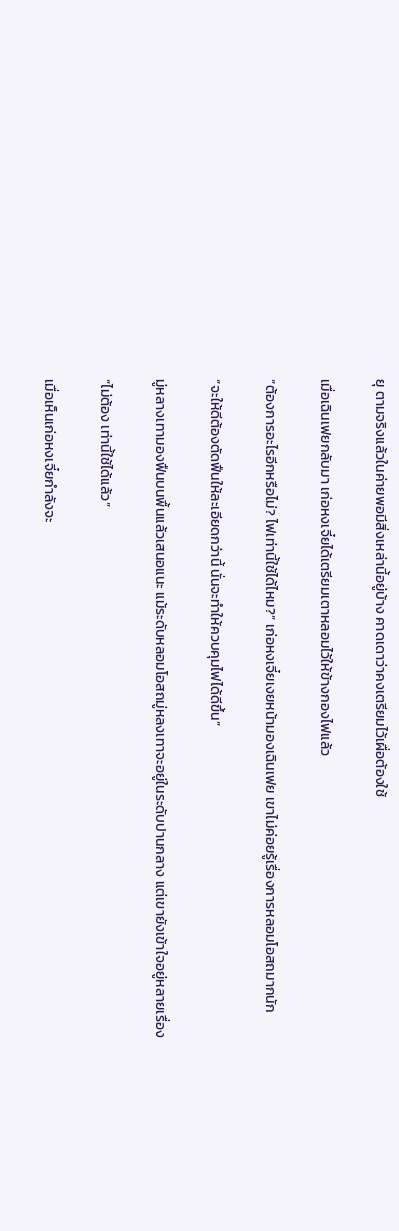ยุ ตามจริงแล้วในค่ายพอมีสิ่งเหล่านี้อยู่บ้าง คาดเดาว่าคงเตรียมไว้เผื่อต้องใช้

เมื่อเฉินเฟยกลับมา เก่อหงเจี๋ยได้เตรียมเตาหลอมไว้ให้ข้างกองไฟแล้ว

“ต้องการอะไรอีกหรือไม่? ไฟเท่านี้ใช้ได้ไหม?” เก่อหงเจี๋ยเงยหน้ามองเฉินเฟย เขาไม่ค่อยรู้เรื่องการหลอมโอสถมากนัก

“จะให้ดีต้องตัดฟืนให้ละเอียดกว่านี้ นั่นจะทำให้ควบคุมไฟได้ดีขึ้น”

มู่หลางเทามองฟืนบนพื้นแล้วเสนอแนะ แม้ระดับหลอมโอสถมู่หลงเทาจะอยู่ในระดับปานกลาง แต่เขายังเข้าใจอยู่หลายเรื่อง

“ไม่ต้อง เท่านี้ใช้ได้แล้ว”

เมื่อเห็นเก่อหงเจี๋ยกำลังจะ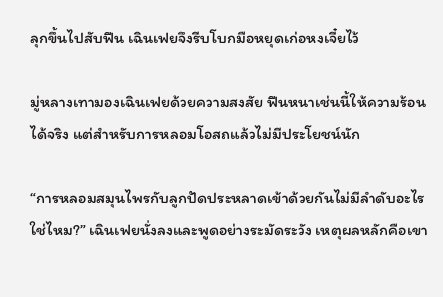ลุกขึ้นไปสับฟืน เฉินเฟยจึงรีบโบกมือหยุดเก่อหงเจี๋ยไว้

มู่หลางเทามองเฉินเฟยด้วยความสงสัย ฟืนหนาเช่นนี้ให้ความร้อนได้จริง แต่สำหรับการหลอมโอสถแล้วไม่มีประโยชน์นัก

“การหลอมสมุนไพรกับลูกปัดประหลาดเข้าด้วยกันไม่มีลำดับอะไรใช่ไหม?” เฉินเฟยนั่งลงและพูดอย่างระมัดระวัง เหตุผลหลักคือเขา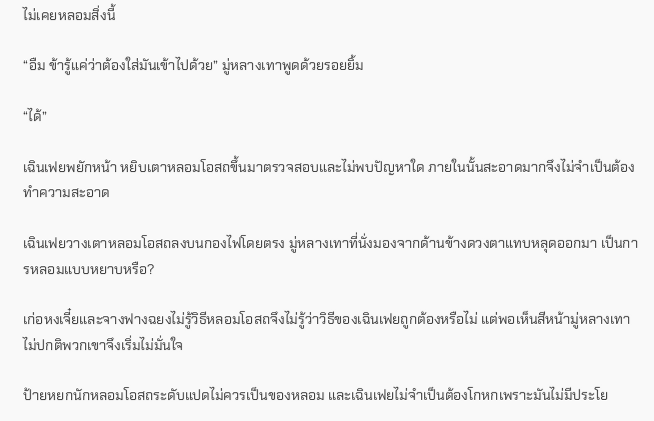ไม่เคยหลอมสิ่งนี้

“อืม ข้ารู้แค่ว่าต้องใส่มันเข้าไปด้วย” มู่หลางเทาพูดด้วยรอยยิ้ม

“ได้”

เฉินเฟยพยักหน้า หยิบเตาหลอมโอสถขึ้นมาตรวจสอบและไม่พบปัญหาใด ภายในนั้นสะอาดมากจึงไม่จำเป็นต้องทำความสะอาด

เฉินเฟยวางเตาหลอมโอสถลงบนกองไฟโดยตรง มู่หลางเทาที่นั่งมองจากด้านข้างดวงตาแทบหลุดออกมา เป็นการหลอมแบบหยาบหรือ?

เก่อหงเจี๋ยและจางฟางฉยงไม่รู้วิธีหลอมโอสถจึงไม่รู้ว่าวิธีของเฉินเฟยถูกต้องหรือไม่ แต่พอเห็นสีหน้ามู่หลางเทาไม่ปกติพวกเขาจึงเริ่มไม่มั่นใจ

ป้ายหยกนักหลอมโอสถระดับแปดไม่ควรเป็นของหลอม และเฉินเฟยไม่จำเป็นต้องโกหกเพราะมันไม่มีประโย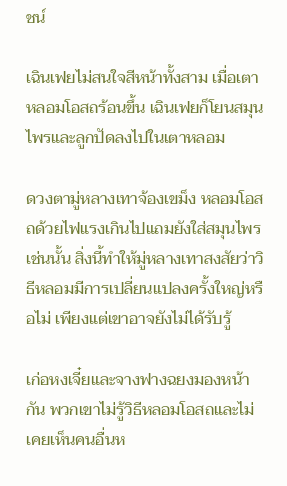ชน์

เฉินเฟยไม่สนใจสีหน้าทั้งสาม เมื่อเตาหลอมโอสถร้อนขึ้น เฉินเฟยก็โยนสมุนไพรและลูกปัดลงไปในเตาหลอม

ดวงตามู่หลางเทาจ้องเขม็ง หลอมโอสถด้วยไฟแรงเกินไปแถมยังใส่สมุนไพรเช่นนั้น สิ่งนี้ทำให้มู่หลางเทาสงสัยว่าวิธีหลอมมีการเปลี่ยนแปลงครั้งใหญ่หรือไม่ เพียงแต่เขาอาจยังไม่ได้รับรู้

เก่อหงเจี๋ยและจางฟางฉยงมองหน้ากัน พวกเขาไม่รู้วิธีหลอมโอสถและไม่เคยเห็นคนอื่นห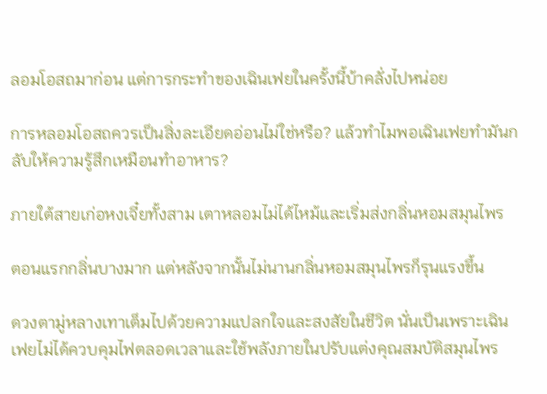ลอมโอสถมาก่อน แต่การกระทำของเฉินเฟยในครั้งนี้บ้าคลั่งไปหน่อย

การหลอมโอสถควรเป็นสิ่งละเอียดอ่อนไม่ใช่หรือ? แล้วทำไมพอเฉินเฟยทำมันกลับให้ความรู้สึกเหมือนทำอาหาร?

ภายใต้สายเก่อหงเจี๋ยทั้งสาม เตาหลอมไม่ได้ไหม้และเริ่มส่งกลิ่นหอมสมุนไพร

ตอนแรกกลิ่นบางมาก แต่หลังจากนั้นไม่นานกลิ่นหอมสมุนไพรก็รุนแรงขึ้น

ดวงตามู่หลางเทาเต็มไปด้วยความแปลกใจและสงสัยในชีวิต นั่นเป็นเพราะเฉินเฟยไม่ได้ควบคุมไฟตลอดเวลาและใช้พลังภายในปรับแต่งคุณสมบัติสมุนไพร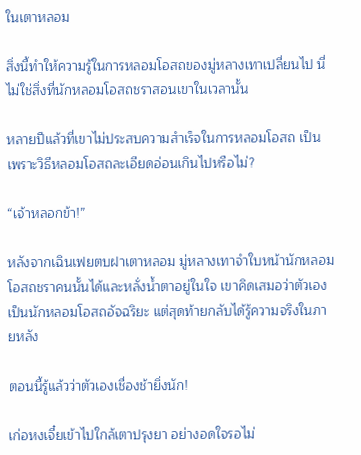ในเตาหลอม

สิ่งนี้ทำให้ความรู้ในการหลอมโอสถของมู่หลางเทาเปลี่ยนไป นี่ไม่ใช่สิ่งที่นักหลอมโอสถชราสอนเขาในเวลานั้น

หลายปีแล้วที่เขาไม่ประสบความสำเร็จในการหลอมโอสถ เป็นเพราะวิธีหลอมโอสถละเอียดอ่อนเกินไปหรือไม่?

“เจ้าหลอกข้า!”

หลังจากเฉินเฟยตบฝาเตาหลอม มู่หลางเทาจำใบหน้านักหลอมโอสถชราคนนั้นได้และหลั่งน้ำตาอยู่ในใจ เขาคิดเสมอว่าตัวเองเป็นนักหลอมโอสถอัจฉริยะ แต่สุดท้ายกลับได้รู้ความจริงในภายหลัง

ตอนนี้รู้แล้วว่าตัวเองเชื่องช้ายิ่งนัก!

เก่อหงเจี๋ยเข้าไปใกล้เตาปรุงยา อย่างอดใจรอไม่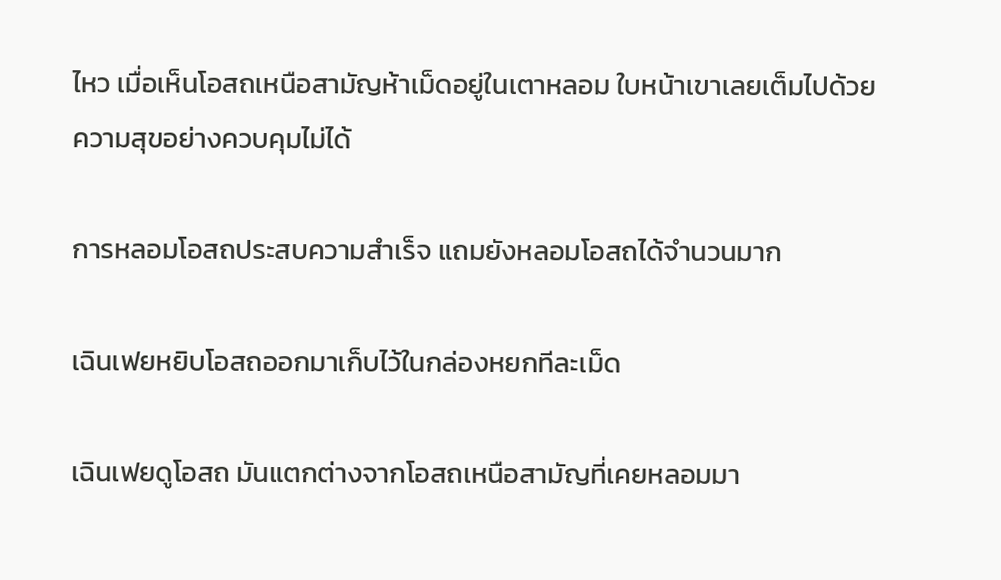ไหว เมื่อเห็นโอสถเหนือสามัญห้าเม็ดอยู่ในเตาหลอม ใบหน้าเขาเลยเต็มไปด้วยความสุขอย่างควบคุมไม่ได้

การหลอมโอสถประสบความสำเร็จ แถมยังหลอมโอสถได้จำนวนมาก

เฉินเฟยหยิบโอสถออกมาเก็บไว้ในกล่องหยกทีละเม็ด

เฉินเฟยดูโอสถ มันแตกต่างจากโอสถเหนือสามัญที่เคยหลอมมา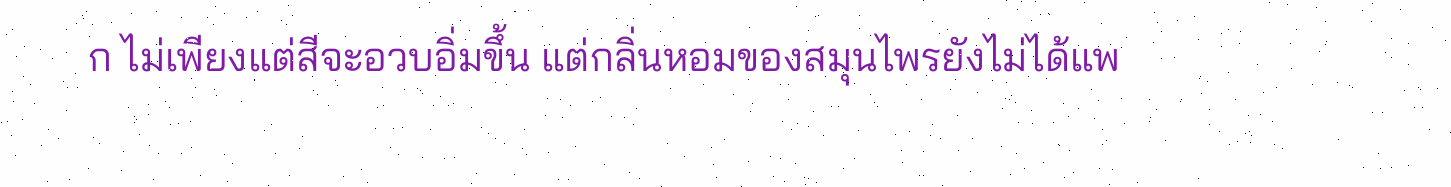ก ไม่เพียงแต่สีจะอวบอิ่มขึ้น แต่กลิ่นหอมของสมุนไพรยังไม่ได้แพ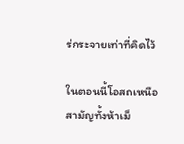ร่กระจายเท่าที่คิดไว้

ในตอนนี้โอสถเหนือสามัญทั้งห้าเม็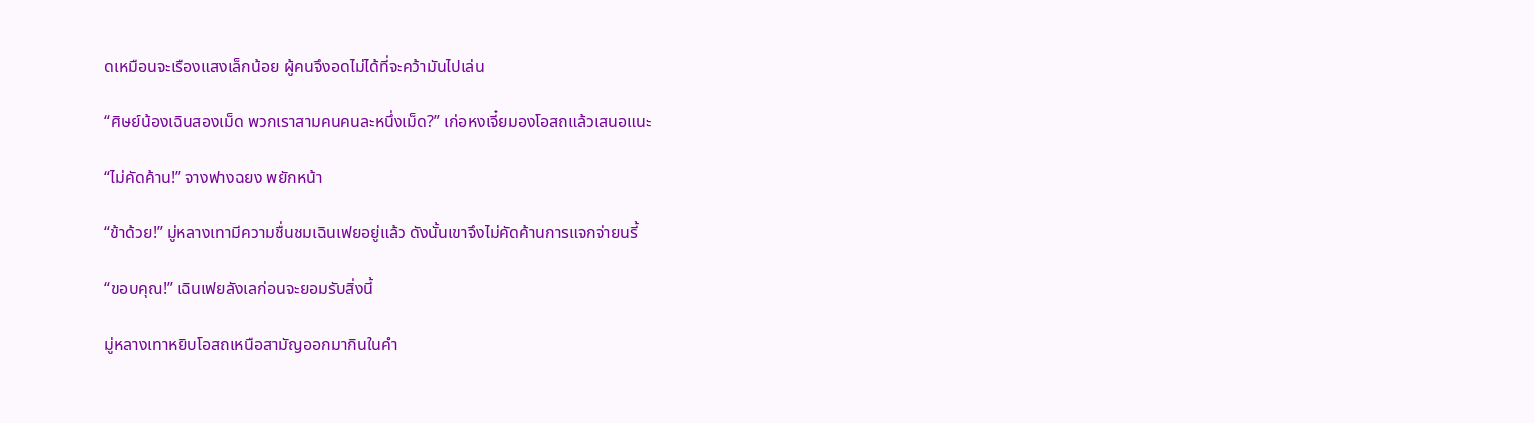ดเหมือนจะเรืองแสงเล็กน้อย ผู้คนจึงอดไม่ได้ที่จะคว้ามันไปเล่น

“ศิษย์น้องเฉินสองเม็ด พวกเราสามคนคนละหนึ่งเม็ด?” เก่อหงเจี๋ยมองโอสถแล้วเสนอแนะ

“ไม่คัดค้าน!” จางฟางฉยง พยักหน้า

“ข้าด้วย!” มู่หลางเทามีความชื่นชมเฉินเฟยอยู่แล้ว ดังนั้นเขาจึงไม่คัดค้านการแจกจ่ายนรี้

“ขอบคุณ!” เฉินเฟยลังเลก่อนจะยอมรับสิ่งนี้

มู่หลางเทาหยิบโอสถเหนือสามัญออกมากินในคำ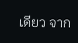เดียว จาก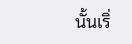นั้นเริ่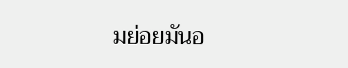มย่อยมันอ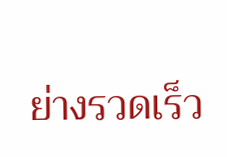ย่างรวดเร็ว